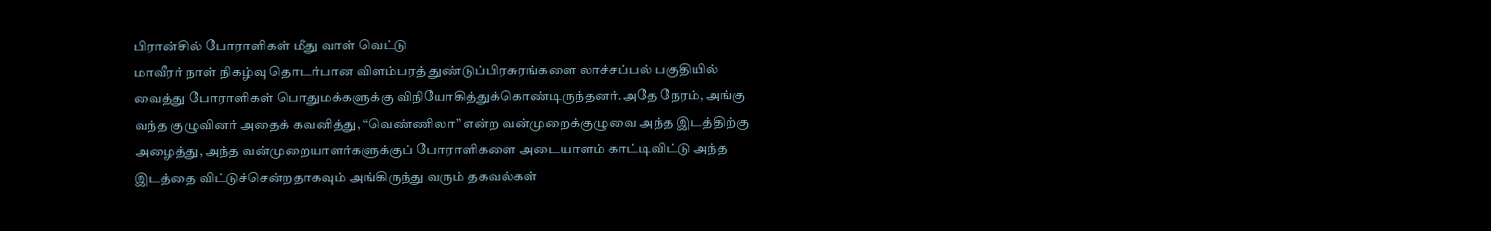பிரான்சில் போராளிகள் மீது வாள் வெட்டு
மாவீரர் நாள் நிகழ்வு தொடர்பான விளம்பரத் துண்டுப்பிரசுரங்களை லாச்சப்பல் பகுதியில் வைத்து போராளிகள் பொதுமக்களுக்கு விநியோகித்துக்கொண்டிருந்தனர்.அதே நேரம், அங்கு வந்த குழுவினர் அதைக் கவனித்து, “வெண்ணிலா” என்ற வன்முறைக்குழுவை அந்த இடத்திற்கு அழைத்து, அந்த வன்முறையாளர்களுக்குப் போராளிகளை அடையாளம் காட்டிவிட்டு அந்த இடத்தை விட்டுச்சென்றதாகவும் அங்கிருந்து வரும் தகவல்கள்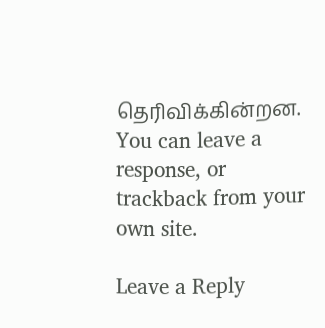தெரிவிக்கின்றன.
You can leave a response, or trackback from your own site.

Leave a Reply